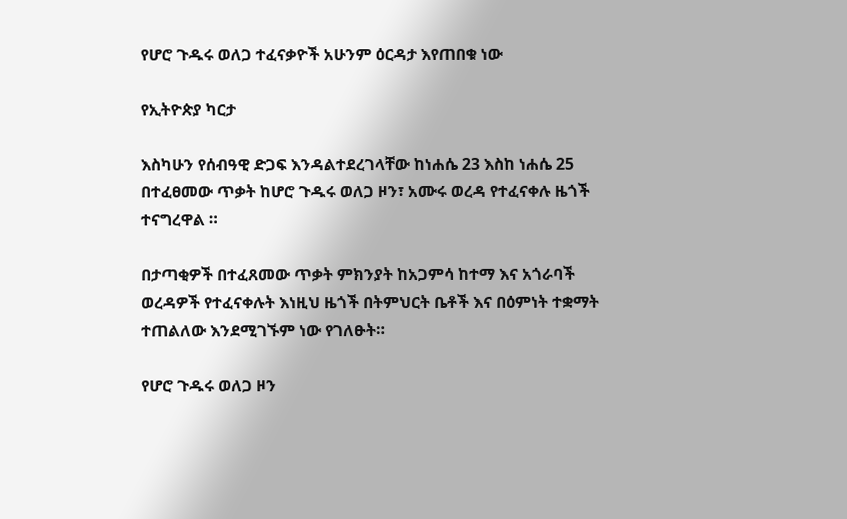የሆሮ ጉዱሩ ወለጋ ተፈናቃዮች አሁንም ዕርዳታ እየጠበቁ ነው

የኢትዮጵያ ካርታ

እስካሁን የሰብዓዊ ድጋፍ እንዳልተደረገላቸው ከነሐሴ 23 እስከ ነሐሴ 25 በተፈፀመው ጥቃት ከሆሮ ጉዱሩ ወለጋ ዞን፣ አሙሩ ወረዳ የተፈናቀሉ ዜጎች ተናግረዋል ።

በታጣቂዎች በተፈጸመው ጥቃት ምክንያት ከአጋምሳ ከተማ እና አጎራባች ወረዳዎች የተፈናቀሉት እነዚህ ዜጎች በትምህርት ቤቶች እና በዕምነት ተቋማት ተጠልለው እንደሚገኙም ነው የገለፁት።

የሆሮ ጉዱሩ ወለጋ ዞን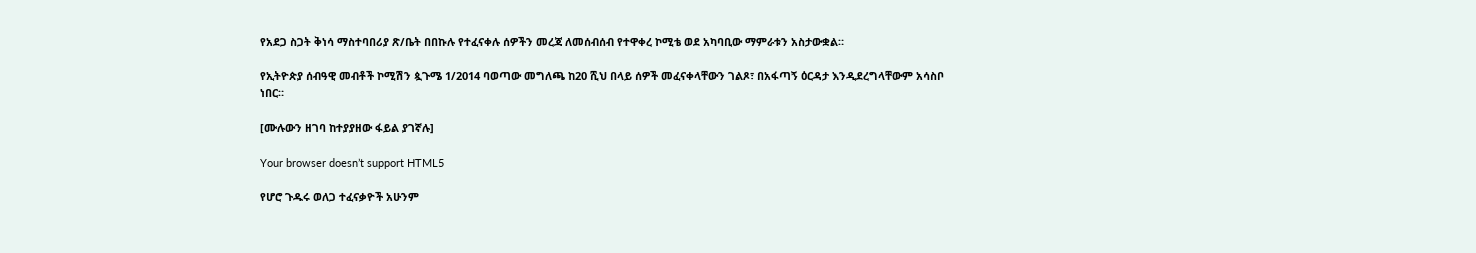የአደጋ ስጋት ቅነሳ ማስተባበሪያ ጽ/ቤት በበኩሉ የተፈናቀሉ ሰዎችን መረጃ ለመሰብሰብ የተዋቀረ ኮሚቴ ወደ አካባቢው ማምራቱን አስታውቋል።

የኢትዮጵያ ሰብዓዊ መብቶች ኮሚሽን ጷጉሜ 1/2014 ባወጣው መግለጫ ከ20 ሺህ በላይ ሰዎች መፈናቀላቸውን ገልጾ፣ በአፋጣኝ ዕርዳታ እንዲደረግላቸውም አሳስቦ ነበር።

[ሙሉውን ዘገባ ከተያያዘው ፋይል ያገኛሉ]

Your browser doesn’t support HTML5

የሆሮ ጉዱሩ ወለጋ ተፈናቃዮች አሁንም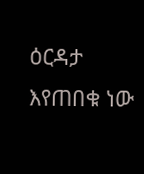ዕርዳታ እየጠበቁ ነው